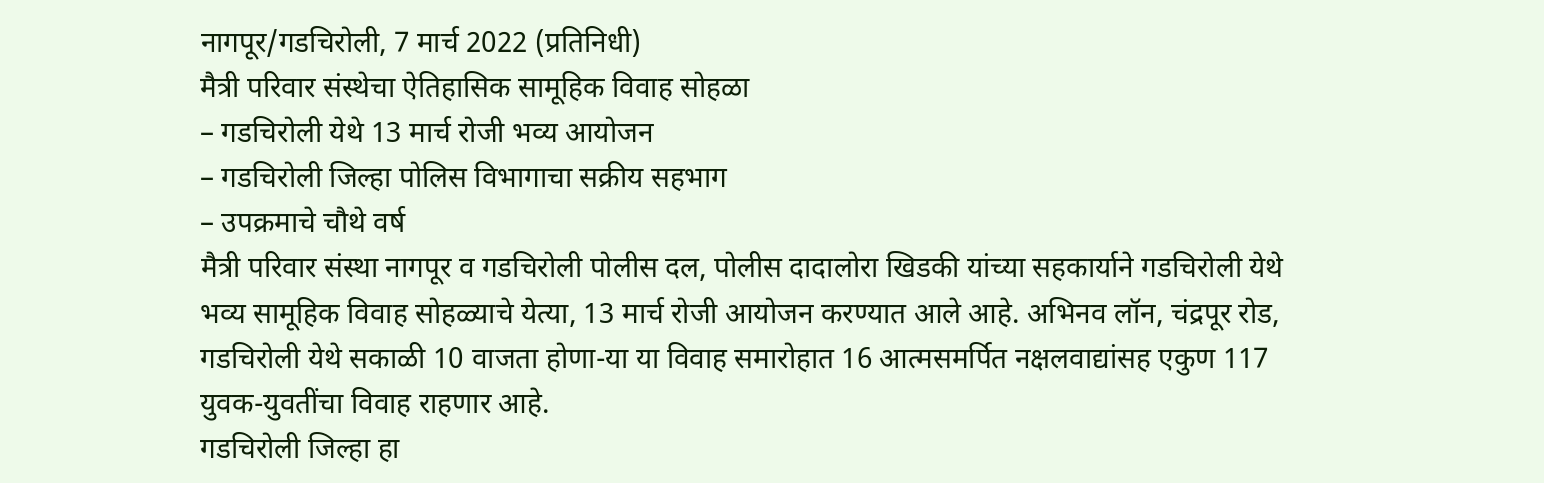नागपूर/गडचिरोली, 7 मार्च 2022 (प्रतिनिधी)
मैत्री परिवार संस्थेचा ऐतिहासिक सामूहिक विवाह सोहळा
– गडचिरोली येथे 13 मार्च रोजी भव्य आयोजन
– गडचिरोली जिल्हा पोलिस विभागाचा सक्रीय सहभाग
– उपक्रमाचे चौथे वर्ष
मैत्री परिवार संस्था नागपूर व गडचिरोली पोलीस दल, पोलीस दादालोरा खिडकी यांच्या सहकार्याने गडचिरोली येथे भव्य सामूहिक विवाह सोहळ्याचे येत्या, 13 मार्च रोजी आयोजन करण्यात आले आहे. अभिनव लॉन, चंद्रपूर रोड, गडचिरोली येथे सकाळी 10 वाजता होणा-या या विवाह समारोहात 16 आत्मसमर्पित नक्षलवाद्यांसह एकुण 117 युवक-युवतींचा विवाह राहणार आहे.
गडचिरोली जिल्हा हा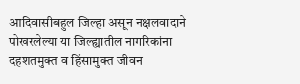आदिवासीबहुल जिल्हा असून नक्षलवादाने पोखरलेल्या या जिल्ह्यातील नागरिकांना दहशतमुक्त व हिंसामुक्त जीवन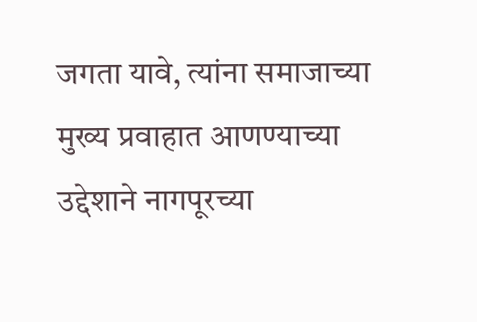जगता यावे, त्यांना समाजाच्या मुख्य प्रवाहात आणण्याच्या उद्देशाने नागपूरच्या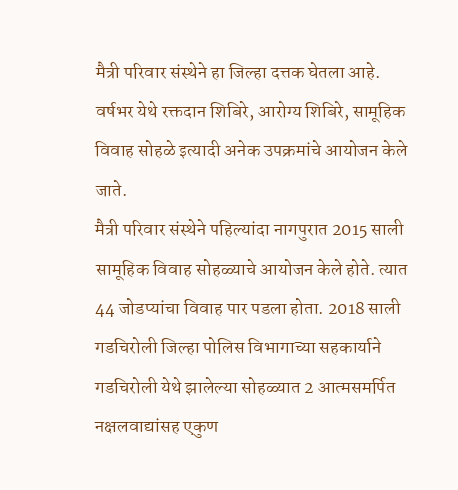मैत्री परिवार संस्थेने हा जिल्हा दत्तक घेतला आहे. वर्षभर येथे रक्तदान शिबिरे, आरोग्य शिबिरे, सामूहिक विवाह सोहळे इत्यादी अनेक उपक्रमांचे आयोजन केले जाते.
मैत्री परिवार संस्थेने पहिल्यांदा नागपुरात 2015 साली सामूहिक विवाह सोहळ्याचे आयोजन केले होते. त्यात 44 जोडप्यांचा विवाह पार पडला होता. 2018 साली गडचिरोली जिल्हा पोलिस विभागाच्या सहकार्याने गडचिरोली येथे झालेल्या सोहळ्यात 2 आत्मसमर्पित नक्षलवाद्यांसह एकुण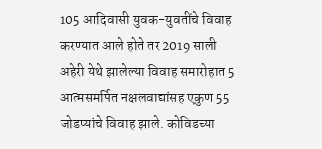105 आदिवासी युवक-युवतींचे विवाह करण्यात आले होते तर 2019 साली अहेरी येथे झालेल्या विवाह समारोहात 5 आत्मसमर्पित नक्षलवाद्यांसह एकुण 55 जोडप्यांचे विवाह झाले. कोविडच्या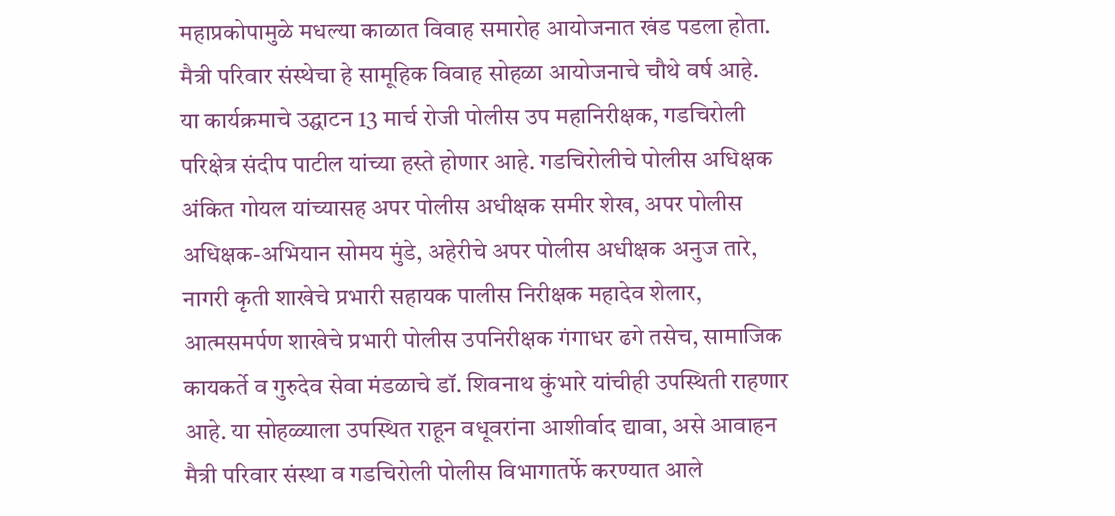महाप्रकोपामुळे मधल्या काळात विवाह समारोह आयोजनात खंड पडला होता. मैत्री परिवार संस्थेचा हे सामूहिक विवाह सोहळा आयोजनाचे चौथे वर्ष आहे.
या कार्यक्रमाचे उद्घाटन 13 मार्च रोजी पोलीस उप महानिरीक्षक, गडचिरोली परिक्षेत्र संदीप पाटील यांच्या हस्ते होणार आहे. गडचिरोलीचे पोलीस अधिक्षक अंकित गोयल यांच्यासह अपर पोलीस अधीक्षक समीर शेख, अपर पोलीस अधिक्षक-अभियान सोमय मुंडे, अहेरीचे अपर पोलीस अधीक्षक अनुज तारे, नागरी कृती शाखेचे प्रभारी सहायक पालीस निरीक्षक महादेव शेलार, आत्मसमर्पण शाखेचे प्रभारी पोलीस उपनिरीक्षक गंगाधर ढगे तसेच, सामाजिक कायकर्ते व गुरुदेव सेवा मंडळाचे डॉ. शिवनाथ कुंभारे यांचीही उपस्थिती राहणार आहे. या सोहळ्याला उपस्थित राहून वधूवरांना आशीर्वाद द्यावा, असे आवाहन मैत्री परिवार संस्था व गडचिरोली पोलीस विभागातर्फे करण्यात आले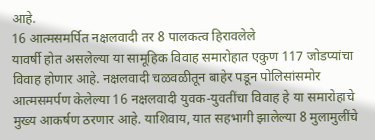आहे.
16 आत्मसमर्पित नक्षलवादी तर 8 पालकत्व हिरावलेले
यावर्षी होत असलेल्या या सामूहिक विवाह समारोहात एकुण 117 जोडप्यांचा विवाह होणार आहे. नक्षलवादी चळवळीतून बाहेर पडून पोलिसांसमोर आत्मसमर्पण केलेल्या 16 नक्षलवादी युवक-युवतींचा विवाह हे या समारोहाचे मुख्य आकर्षण ठरणार आहे. याशिवाय, यात सहभागी झालेल्या 8 मुलामुलींचे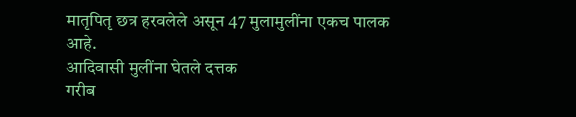मातृपितृ छत्र हरवलेले असून 47 मुलामुलींना एकच पालक आहे.
आदिवासी मुलींना घेतले दत्तक
गरीब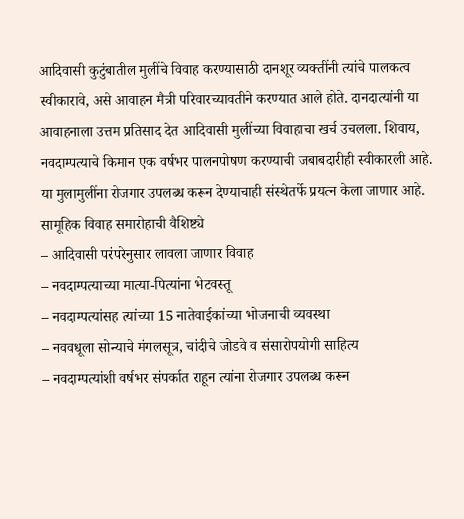आदिवासी कुटुंबातील मुलींचे विवाह करण्यासाठी दानशूर व्यक्तींनी त्यांचे पालकत्व स्वीकारावे, असे आवाहन मैत्री परिवारच्यावतीने करण्यात आले होते. दानदात्यांनी या आवाहनाला उत्तम प्रतिसाद देत आदिवासी मुलींच्या विवाहाचा खर्च उचलला. शिवाय, नवदाम्पत्याचे किमान एक वर्षभर पालनपोषण करण्याची जबाबदारीही स्वीकारली आहे. या मुलामुलींना रोजगार उपलब्ध करून देण्याचाही संस्थेतर्फे प्रयत्न केला जाणार आहे.
सामूहिक विवाह समारोहाची वैशिष्ट्ये
– आदिवासी परंपरेनुसार लावला जाणार विवाह
– नवदाम्पत्याच्या मात्या-पित्यांना भेटवस्तू
– नवदाम्पत्यांसह त्यांच्या 15 नातेवाईकांच्या भोजनाची व्यवस्था
– नववधूला सोन्याचे मंगलसूत्र, चांदीचे जोडवे व संसारोपयोगी साहित्य
– नवदाम्पत्यांशी वर्षभर संपर्कात राहून त्यांना रोजगार उपलब्ध करून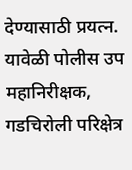देण्यासाठी प्रयत्न.
यावेळी पोलीस उप महानिरीक्षक, गडचिरोली परिक्षेत्र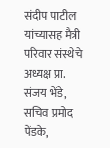संदीप पाटील यांच्यासह मैत्री परिवार संस्थेचे अध्यक्ष प्रा. संजय भेंडे, सचिव प्रमोद पेंडके,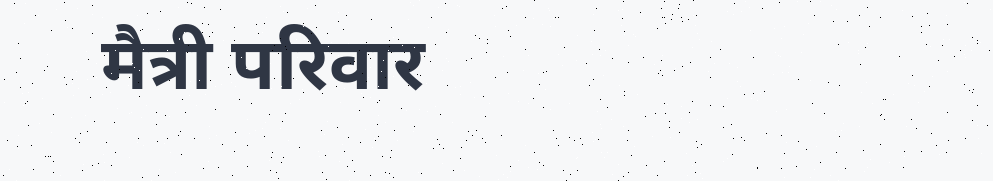मैत्री परिवार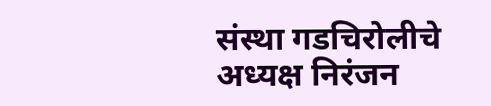संस्था गडचिरोलीचे अध्यक्ष निरंजन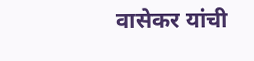वासेकर यांची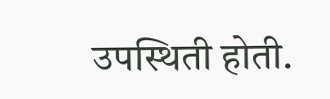उपस्थिती होती.